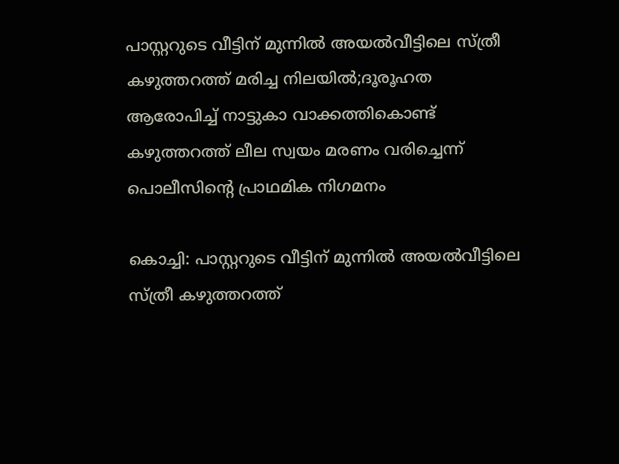പാസ്റ്ററുടെ വീട്ടിന് മുന്നില്‍ അയല്‍വീട്ടിലെ സ്ത്രീ കഴുത്തറത്ത് മരിച്ച നിലയില്‍;ദൂരൂഹത ആരോപിച്ച് നാട്ടുകാ വാക്കത്തികൊണ്ട് കഴുത്തറത്ത് ലീല സ്വയം മരണം വരിച്ചെന്ന് പൊലീസിന്റെ പ്രാഥമിക നിഗമനം

കൊച്ചി: പാസ്റ്ററുടെ വീട്ടിന് മുന്നില്‍ അയല്‍വീട്ടിലെ സ്ത്രീ കഴുത്തറത്ത്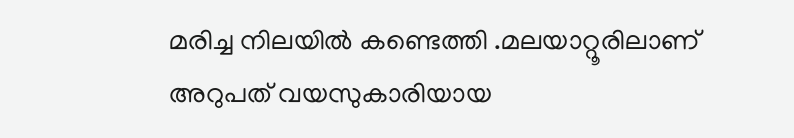മരിച്ച നിലയില്‍ കണ്ടെത്തി .മലയാറ്റൂരിലാണ് അറുപത് വയസുകാരിയായ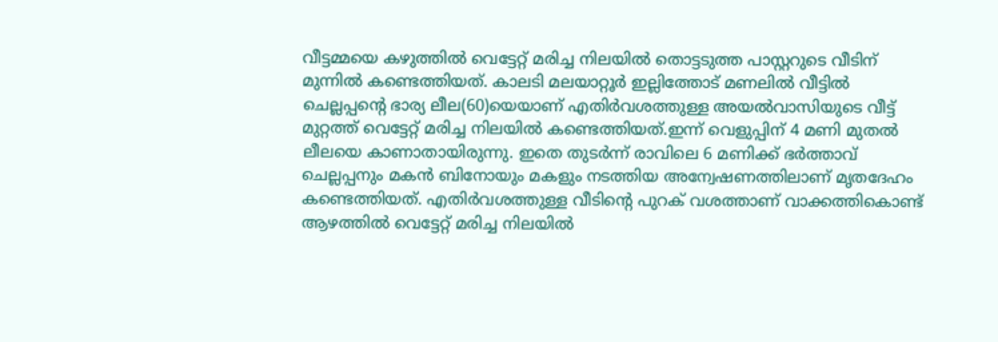വീട്ടമ്മയെ കഴുത്തില്‍ വെട്ടേറ്റ് മരിച്ച നിലയില്‍ തൊട്ടടുത്ത പാസ്റ്ററുടെ വീടിന് മുന്നില്‍ കണ്ടെത്തിയത്. കാലടി മലയാറ്റൂര്‍ ഇല്ലിത്തോട് മണലില്‍ വീട്ടില്‍ ചെല്ലപ്പന്റെ ഭാര്യ ലീല(60)യെയാണ് എതിര്‍വശത്തുള്ള അയല്‍വാസിയുടെ വീട്ട് മുറ്റത്ത് വെട്ടേറ്റ് മരിച്ച നിലയില്‍ കണ്ടെത്തിയത്.ഇന്ന് വെളുപ്പിന് 4 മണി മുതല്‍ ലീലയെ കാണാതായിരുന്നു. ഇതെ തുടര്‍ന്ന് രാവിലെ 6 മണിക്ക് ഭര്‍ത്താവ് ചെല്ലപ്പനും മകന്‍ ബിനോയും മകളും നടത്തിയ അന്വേഷണത്തിലാണ് മൃതദേഹം കണ്ടെത്തിയത്. എതിര്‍വശത്തുള്ള വീടിന്റെ പുറക് വശത്താണ് വാക്കത്തികൊണ്ട് ആഴത്തില്‍ വെട്ടേറ്റ് മരിച്ച നിലയില്‍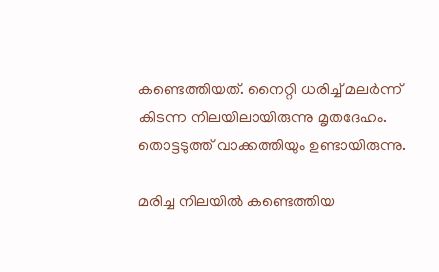കണ്ടെത്തിയത്. നൈറ്റി ധരിച്ച് മലര്‍ന്ന് കിടന്ന നിലയിലായിരുന്നു മൃതദേഹം. തൊട്ടടുത്ത് വാക്കത്തിയും ഉണ്ടായിരുന്നു.

മരിച്ച നിലയില്‍ കണ്ടെത്തിയ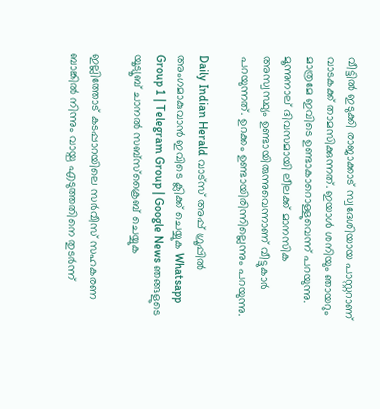വീട്ടില്‍ ഇടുക്കി രാജാക്കാട് സ്വദേശിയായ പാസ്റ്ററാണ് വാടകക്ക് താമസിക്കുന്നത്. ഇയാള്‍ ശനിയും ഞായറും മാത്രമേ ഇവിടെ ഉണ്ടാകാറൊള്ളുവെന്ന് പറയുന്നു. മൂന്നുനാല് ദിവസമായി ലീലക്ക് മാനസിക അസ്വസ്ഥ്യം ഉണ്ടായിരുന്നുവെന്നാണ് വീട്ടുകാര്‍ പറയുന്നത്. ഉറക്കം ഉണ്ടായിരിന്നില്ലെന്നും പറയുന്നു.

Daily Indian Herald വാട്സ് അപ്പ് ഗ്രൂപ്പിൽ അംഗമാകുവാൻ ഇവിടെ ക്ലിക്ക് ചെയ്യുക Whatsapp Group 1 | Telegram Group | Google News ഞങ്ങളുടെ യൂട്യൂബ് ചാനൽ സബ്സ്ക്രൈബ് ചെയ്യുക

ഇല്ലിത്തോട് കടപ്പാറയിലെ സര്‍വീസ് സഹകരണ ബാങ്കില്‍ നിന്നും വായ്പ എടുത്തതിനെ തുടര്‍ന്ന്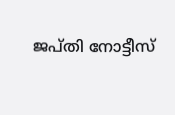ജപ്തി നോട്ടീസ്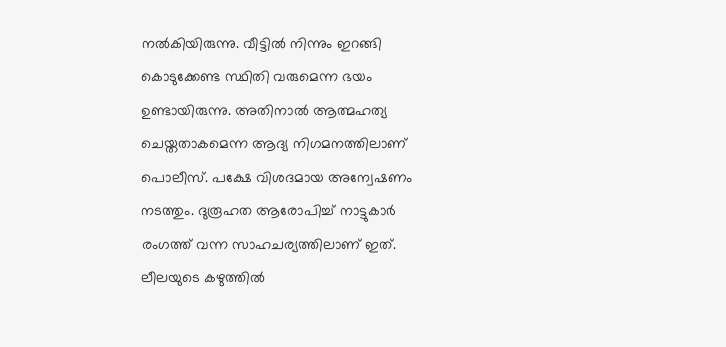നല്‍കിയിരുന്നു. വീട്ടില്‍ നിന്നും ഇറങ്ങി കൊടുക്കേണ്ട സ്ഥിതി വരുമെന്ന ഭയം ഉണ്ടായിരുന്നു. അതിനാല്‍ ആത്മഹത്യ ചെയ്തതാകമെന്ന ആദ്യ നിഗമനത്തിലാണ് പൊലീസ്. പക്ഷേ വിശദമായ അന്വേഷണം നടത്തും. ദുരൂഹത ആരോപിച്ച് നാട്ടുകാര്‍ രംഗത്ത് വന്ന സാഹചര്യത്തിലാണ് ഇത്. ലീലയുടെ കഴുത്തില്‍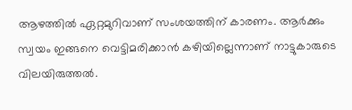ആഴത്തില്‍ ഏറ്റമുറിവാണ് സംശയത്തിന് കാരണം. ആര്‍ക്കും സ്വയം ഇങ്ങനെ വെട്ടിമരിക്കാന്‍ കഴിയില്ലെന്നാണ് നാട്ടുകാരുടെ വിലയിരുത്തല്‍.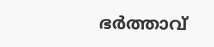ഭര്‍ത്താവ്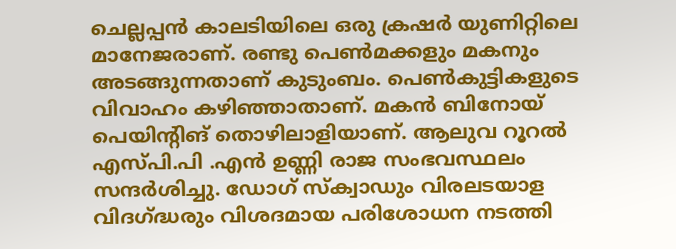ചെല്ലപ്പന്‍ കാലടിയിലെ ഒരു ക്രഷര്‍ യുണിറ്റിലെ മാനേജരാണ്. രണ്ടു പെണ്‍മക്കളും മകനും അടങ്ങുന്നതാണ് കുടുംബം. പെണ്‍കുട്ടികളുടെ വിവാഹം കഴിഞ്ഞാതാണ്. മകന്‍ ബിനോയ് പെയിന്റിങ് തൊഴിലാളിയാണ്. ആലുവ റൂറല്‍ എസ്‌പി.പി .എന്‍ ഉണ്ണി രാജ സംഭവസ്ഥലം സന്ദര്‍ശിച്ചു. ഡോഗ് സ്‌ക്വാഡും വിരലടയാള വിദഗ്ദ്ധരും വിശദമായ പരിശോധന നടത്തി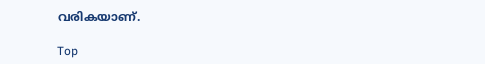വരികയാണ്.

Top